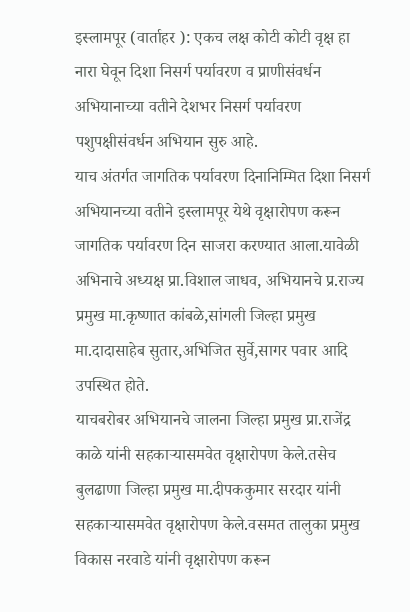इस्लामपूर (वार्ताहर ): एकच लक्ष कोटी कोटी वृक्ष हा नारा घेवून दिशा निसर्ग पर्यावरण व प्राणीसंवर्धन अभियानाच्या वतीने देशभर निसर्ग पर्यावरण पशुपक्षीसंवर्धन अभियान सुरु आहे.
याच अंतर्गत जागतिक पर्यावरण दिनानिम्मित दिशा निसर्ग अभियानच्या वतीने इस्लामपूर येथे वृक्षारोपण करून जागतिक पर्यावरण दिन साजरा करण्यात आला.यावेळी अभिनाचे अध्यक्ष प्रा.विशाल जाधव, अभियानचे प्र.राज्य प्रमुख मा.कृष्णात कांबळे,सांगली जिल्हा प्रमुख मा.दादासाहेब सुतार,अभिजित सुर्वे,सागर पवार आदि उपस्थित होते.
याचबरोबर अभियानचे जालना जिल्हा प्रमुख प्रा.राजेंद्र काळे यांनी सहकाऱ्यासमवेत वृक्षारोपण केले.तसेच बुलढाणा जिल्हा प्रमुख मा.दीपककुमार सरदार यांनी सहकाऱ्यासमवेत वृक्षारोपण केले.वसमत तालुका प्रमुख विकास नरवाडे यांनी वृक्षारोपण करून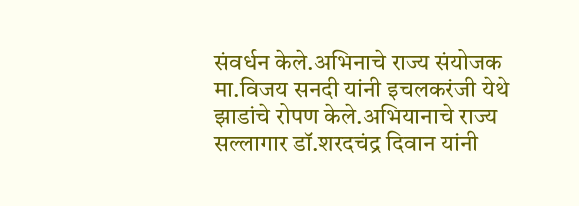संवर्धन केले.अभिनाचे राज्य संयोजक मा.विजय सनदी यांनी इचलकरंजी येथे झाडांचे रोपण केले.अभियानाचे राज्य सल्लागार डॉ.शरदचंद्र दिवान यांनी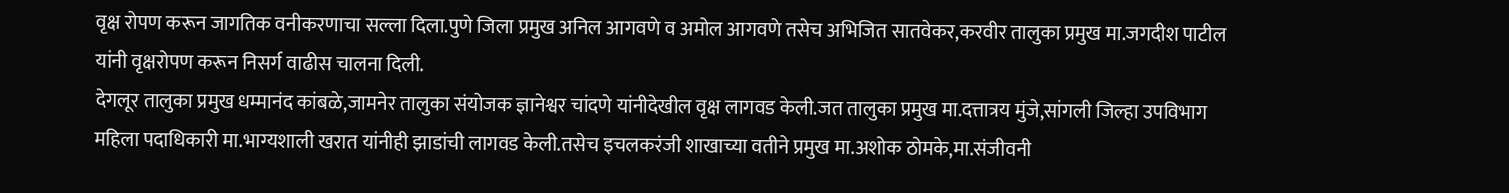वृक्ष रोपण करून जागतिक वनीकरणाचा सल्ला दिला.पुणे जिला प्रमुख अनिल आगवणे व अमोल आगवणे तसेच अभिजित सातवेकर,करवीर तालुका प्रमुख मा.जगदीश पाटील यांनी वृक्षरोपण करून निसर्ग वाढीस चालना दिली.
देगलूर तालुका प्रमुख धम्मानंद कांबळे,जामनेर तालुका संयोजक ज्ञानेश्वर चांदणे यांनीदेखील वृक्ष लागवड केली.जत तालुका प्रमुख मा.दत्तात्रय मुंजे,सांगली जिल्हा उपविभाग महिला पदाधिकारी मा.भाग्यशाली खरात यांनीही झाडांची लागवड केली.तसेच इचलकरंजी शाखाच्या वतीने प्रमुख मा.अशोक ठोमके,मा.संजीवनी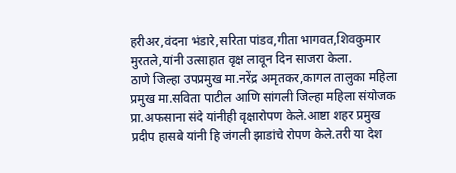हरीअर,वंदना भंडारे,सरिता पांडव,गीता भागवत,शिवकुमार मुरतले,यांनी उत्साहात वृक्ष लावून दिन साजरा केला.
ठाणे जिल्हा उपप्रमुख मा.नरेंद्र अमृतकर,कागल तालुका महिला प्रमुख मा.सविता पाटील आणि सांगली जिल्हा महिला संयोजक प्रा.अफसाना संदे यांनीही वृक्षारोपण केले.आष्टा शहर प्रमुख प्रदीप हासबे यांनी हि जंगली झाडांचे रोपण केले.तरी या देश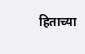हिताच्या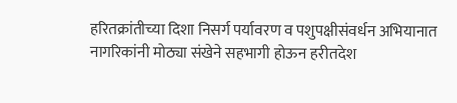हरितक्रांतीच्या दिशा निसर्ग पर्यावरण व पशुपक्षीसंवर्धन अभियानात नागरिकांनी मोठ्या संखेने सहभागी होऊन हरीतदेश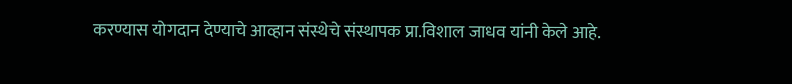करण्यास योगदान देण्याचे आव्हान संस्थेचे संस्थापक प्रा.विशाल जाधव यांनी केले आहे.